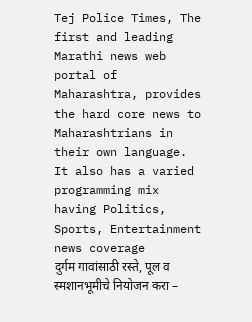Tej Police Times, The first and leading Marathi news web portal of Maharashtra, provides the hard core news to Maharashtrians in their own language. It also has a varied programming mix having Politics, Sports, Entertainment news coverage
दुर्गम गावांसाठी रस्ते, पूल व स्मशानभूमीचे नियोजन करा –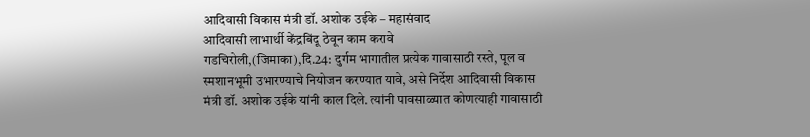आदिवासी विकास मंत्री डॉ. अशोक उईके – महासंवाद
आदिवासी लाभार्थी केंद्रबिंदू ठेवून काम करावे
गडचिरोली,(जिमाका),दि.24: दुर्गम भागातील प्रत्येक गावासाठी रस्ते, पूल व स्मशानभूमी उभारण्याचे नियोजन करण्यात यावे, असे निर्देश आदिवासी विकास मंत्री डॉ. अशोक उईके यांनी काल दिले. त्यांनी पावसाळ्यात कोणत्याही गावासाठी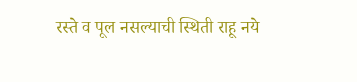रस्ते व पूल नसल्याची स्थिती राहू नये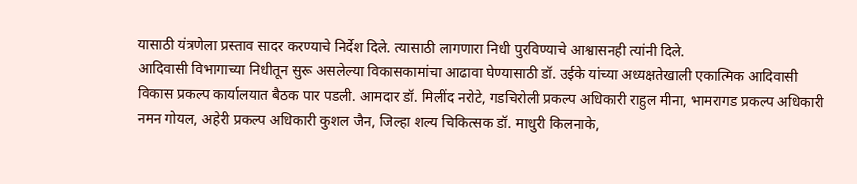यासाठी यंत्रणेला प्रस्ताव सादर करण्याचे निर्देश दिले. त्यासाठी लागणारा निधी पुरविण्याचे आश्वासनही त्यांनी दिले.
आदिवासी विभागाच्या निधीतून सुरू असलेल्या विकासकामांचा आढावा घेण्यासाठी डॉ. उईके यांच्या अध्यक्षतेखाली एकात्मिक आदिवासी विकास प्रकल्प कार्यालयात बैठक पार पडली. आमदार डॉ. मिलींद नरोटे, गडचिरोली प्रकल्प अधिकारी राहुल मीना, भामरागड प्रकल्प अधिकारी नमन गोयल, अहेरी प्रकल्प अधिकारी कुशल जैन, जिल्हा शल्य चिकित्सक डॉ. माधुरी किलनाके,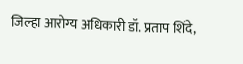जिल्हा आरोग्य अधिकारी डॉ. प्रताप शिंदे,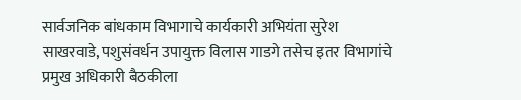सार्वजनिक बांधकाम विभागाचे कार्यकारी अभियंता सुरेश साखरवाडे, पशुसंवर्धन उपायुक्त विलास गाडगे तसेच इतर विभागांचे प्रमुख अधिकारी बैठकीला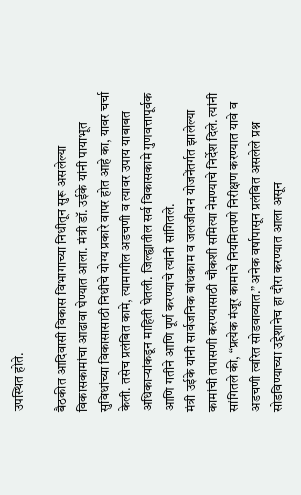उपस्थित होते.

बैठकीत आदिवासी विकास विभागाच्या निधीतून सुरू असलेल्या विकासकामांचा आढावा घेण्यात आला. मंत्री डॉ. उईके यांनी पायाभूत सुविधांच्या विकासासाठी निधीचे योग्य प्रकारे वापर होत आहे का, यावर चर्चा केली. तसेच प्रलंबित कामे, त्यामागील अडचणी व त्यावर उपाय याबाबत अधिकाऱ्यांकडून माहिती घेतली. जिल्ह्यातील सर्व विकासकामे गुणवत्तापूर्वक आणि गतीने आणि पूर्ण करण्याचे त्यांनी सांगितले.
मंत्री उईके यांनी सार्वजनिक बांधकाम व जलजीवन योजनेंतर्गत झालेल्या कामांची तपासणी करण्यासाठी चौकशी समित्या नेमण्याचे निर्देश दिले. त्यांनी सांगितले की, “प्रत्येक मंजूर कामाचे नियमितपणे निरीक्षण करण्यात यावे व अडचणी त्वरित सोडवाव्यात.” अनेक वर्षापासून प्रलंबित असलेले प्रश्न सोडविण्याच्या उद्देशानेच हा दौरा करण्यात आला असून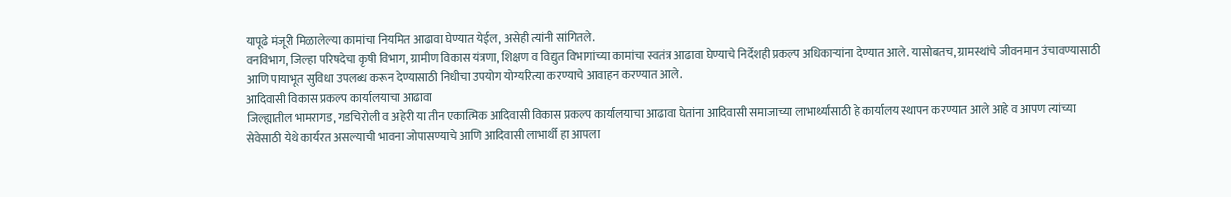यापूढे मंजूरी मिळालेल्या कामांचा नियमित आढावा घेण्यात येईल, असेही त्यांनी सांगितले.
वनविभाग, जिल्हा परिषदेचा कृषी विभाग, ग्रामीण विकास यंत्रणा, शिक्षण व विद्युत विभागांच्या कामांचा स्वतंत्र आढावा घेण्याचे निर्देशही प्रकल्प अधिकाऱ्यांना देण्यात आले. यासोबतच, ग्रामस्थांचे जीवनमान उंचावण्यासाठी आणि पायाभूत सुविधा उपलब्ध करून देण्यासाठी निधीचा उपयोग योग्यरित्या करण्याचे आवाहन करण्यात आले.
आदिवासी विकास प्रकल्प कार्यालयाचा आढावा
जिल्ह्यातील भामरागड, गडचिरोली व अहेरी या तीन एकात्मिक आदिवासी विकास प्रकल्प कार्यालयाचा आढावा घेतांना आदिवासी समाजाच्या लाभार्थ्यांसाठी हे कार्यालय स्थापन करण्यात आले आहे व आपण त्यांच्या सेवेसाठी येथे कार्यरत असल्याची भावना जोपासण्याचे आणि आदिवासी लाभार्थी हा आपला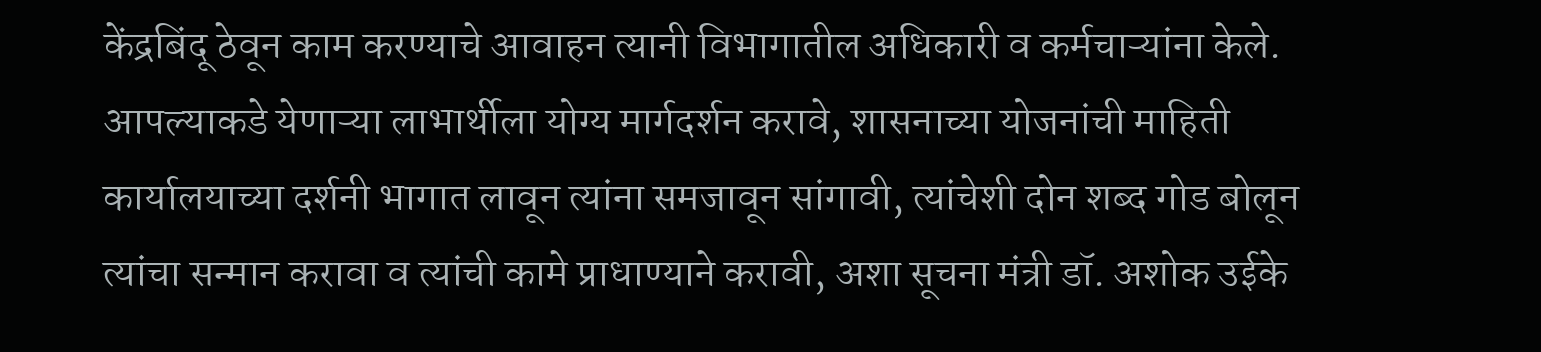केंद्रबिंदू ठेवून काम करण्याचे आवाहन त्यानी विभागातील अधिकारी व कर्मचाऱ्यांना केले. आपल्याकडे येणाऱ्या लाभार्थीला योग्य मार्गदर्शन करावे, शासनाच्या योजनांची माहिती कार्यालयाच्या दर्शनी भागात लावून त्यांना समजावून सांगावी, त्यांचेशी दोन शब्द गोड बोलून त्यांचा सन्मान करावा व त्यांची कामे प्राधाण्याने करावी, अशा सूचना मंत्री डॉ. अशोक उईके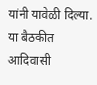यांनी यावेळी दिल्या. या बैठकीत आदिवासी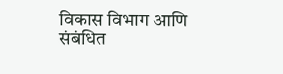विकास विभाग आणि संबंधित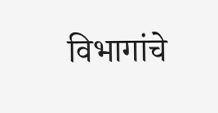विभागांचे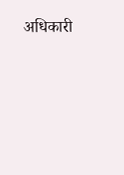अधिकारी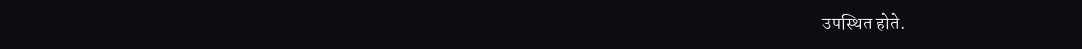उपस्थित होते.